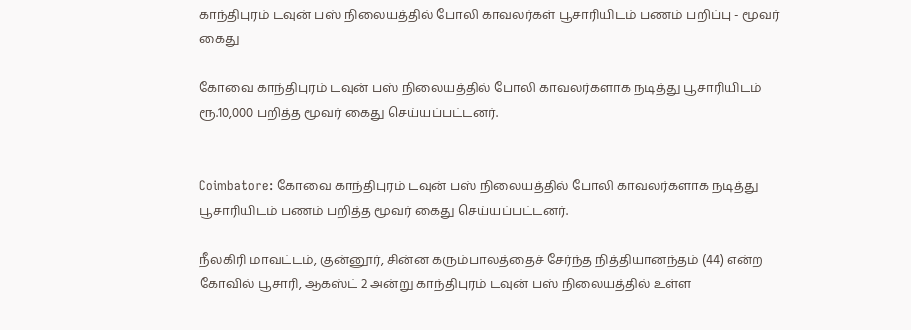காந்திபுரம் டவுன் பஸ் நிலையத்தில் போலி காவலர்கள் பூசாரியிடம் பணம் பறிப்பு - மூவர் கைது

கோவை காந்திபுரம் டவுன் பஸ் நிலையத்தில் போலி காவலர்களாக நடித்து பூசாரியிடம் ரூ.10,000 பறித்த மூவர் கைது செய்யப்பட்டனர்.


Coimbatore: கோவை காந்திபுரம் டவுன் பஸ் நிலையத்தில் போலி காவலர்களாக நடித்து பூசாரியிடம் பணம் பறித்த மூவர் கைது செய்யப்பட்டனர்.

நீலகிரி மாவட்டம், குன்னூர், சின்ன கரும்பாலத்தைச் சேர்ந்த நித்தியானந்தம் (44) என்ற கோவில் பூசாரி, ஆகஸ்ட் 2 அன்று காந்திபுரம் டவுன் பஸ் நிலையத்தில் உள்ள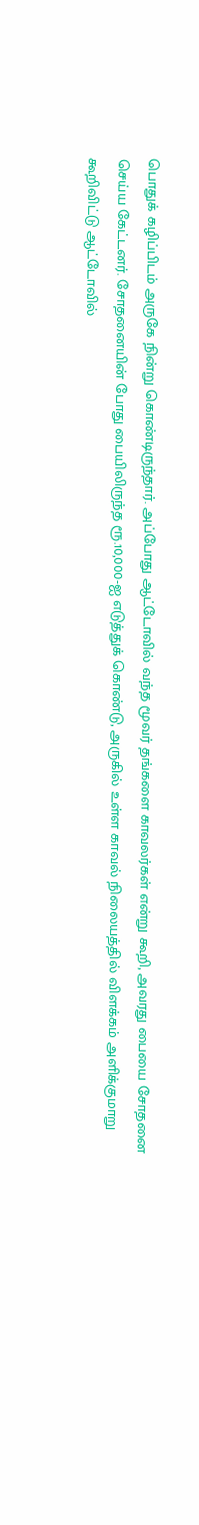பொதுக் கழிப்பிடம் அருகே நின்று கொண்டிருந்தார். அப்போது ஆட்டோவில் வந்த மூவர் தங்களை காவலர்கள் என்று கூறி, அவரது பையை சோதனை செய்ய கேட்டனர். சோதனையின் போது பையிலிருந்த ரூ.10,000-ஐ எடுத்துக் கொண்டு, அருகில் உள்ள காவல் நிலையத்தில் விளக்கம் அளிக்குமாறு கூறிவிட்டு ஆட்டோவில்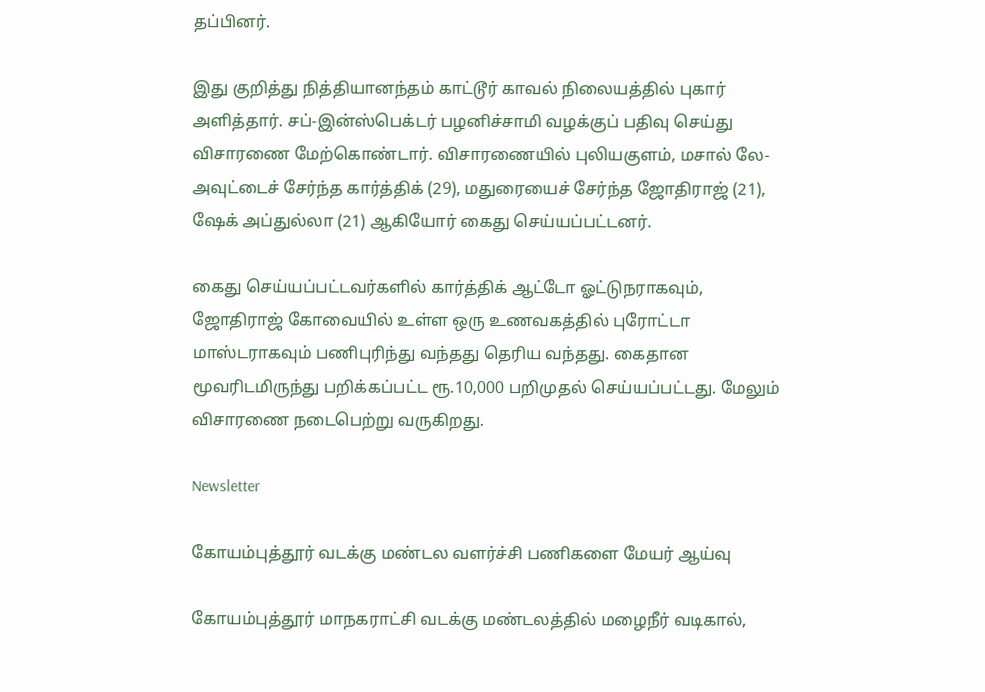தப்பினர்.

இது குறித்து நித்தியானந்தம் காட்டூர் காவல் நிலையத்தில் புகார் அளித்தார். சப்-இன்ஸ்பெக்டர் பழனிச்சாமி வழக்குப் பதிவு செய்து விசாரணை மேற்கொண்டார். விசாரணையில் புலியகுளம், மசால் லே-அவுட்டைச் சேர்ந்த கார்த்திக் (29), மதுரையைச் சேர்ந்த ஜோதிராஜ் (21), ஷேக் அப்துல்லா (21) ஆகியோர் கைது செய்யப்பட்டனர்.

கைது செய்யப்பட்டவர்களில் கார்த்திக் ஆட்டோ ஓட்டுநராகவும், ஜோதிராஜ் கோவையில் உள்ள ஒரு உணவகத்தில் புரோட்டா மாஸ்டராகவும் பணிபுரிந்து வந்தது தெரிய வந்தது. கைதான மூவரிடமிருந்து பறிக்கப்பட்ட ரூ.10,000 பறிமுதல் செய்யப்பட்டது. மேலும் விசாரணை நடைபெற்று வருகிறது.

Newsletter

கோயம்புத்தூர் வடக்கு மண்டல வளர்ச்சி பணிகளை மேயர் ஆய்வு

கோயம்புத்தூர் மாநகராட்சி வடக்கு மண்டலத்தில் மழைநீர் வடிகால்,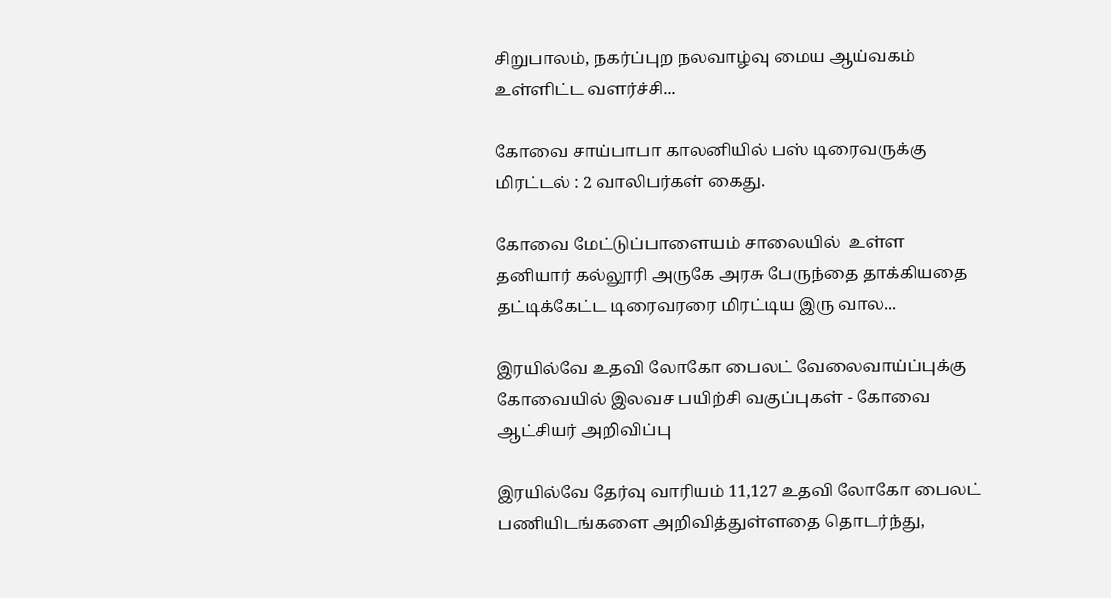சிறுபாலம், நகர்ப்புற நலவாழ்வு மைய ஆய்வகம் உள்ளிட்ட வளர்ச்சி...

கோவை சாய்பாபா காலனியில் பஸ் டிரைவருக்கு மிரட்டல் : 2 வாலிபர்கள் கைது.

கோவை மேட்டுப்பாளையம் சாலையில்  உள்ள தனியார் கல்லூரி அருகே அரசு பேருந்தை தாக்கியதை தட்டிக்கேட்ட டிரைவரரை மிரட்டிய இரு வால...

இரயில்வே உதவி லோகோ பைலட் வேலைவாய்ப்புக்கு கோவையில் இலவச பயிற்சி வகுப்புகள் - கோவை ஆட்சியர் அறிவிப்பு

இரயில்வே தேர்வு வாரியம் 11,127 உதவி லோகோ பைலட் பணியிடங்களை அறிவித்துள்ளதை தொடர்ந்து,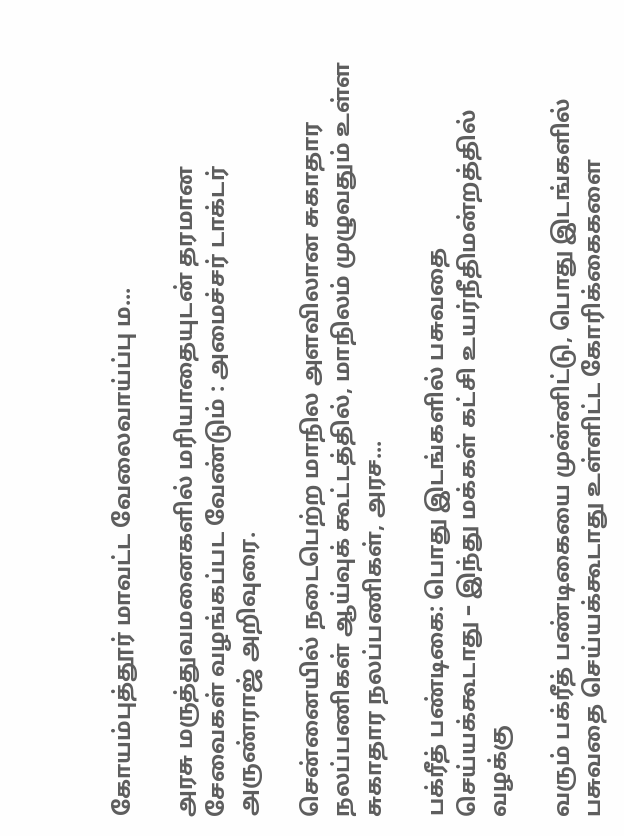கோயம்புத்தூர் மாவட்ட வேலைவாய்ப்பு ம...

அரசு மருத்துவமனைகளில் மரியாதையுடன் தரமான சேவைகள் வழங்கப்பட வேண்டும் : அமைச்சர் டாக்டர் அருண்ராஜ் அறிவுரை.

சென்னையில் நடைபெற்ற மாநில அளவிலான சுகாதார நலப்பணிகள் ஆய்வுக் கூட்டத்தில், மாநிலம் முழுவதும் உள்ள சுகாதார நலப்பணிகள், அரச...

பக்ரீத் பண்டிகை: பொது இடங்களில் பசுவதை செய்யக்கூடாது – இந்து மக்கள் கட்சி உயர்நீதிமன்றத்தில் வழக்கு

வரும் பக்ரீத் பண்டிகையை முன்னிட்டு, பொது இடங்களில் பசுவதை செய்யக்கூடாது உள்ளிட்ட கோரிக்கைகளை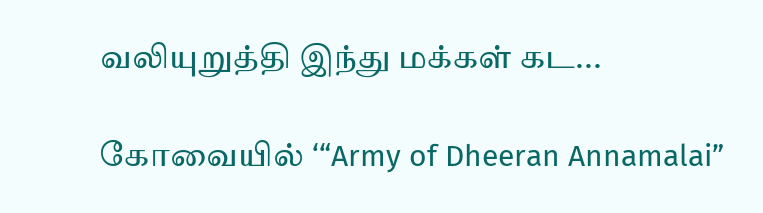வலியுறுத்தி இந்து மக்கள் கட...

கோவையில் ‘“Army of Dheeran Annamalai”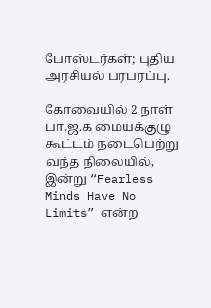போஸ்டர்கள்; புதிய அரசியல் பரபரப்பு.

கோவையில் 2 நாள் பா.ஜ.க மையக்குழு கூட்டம் நடைபெற்று வந்த நிலையில், இன்று “Fearless Minds Have No Limits” என்ற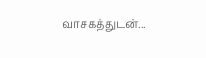வாசகத்துடன்...